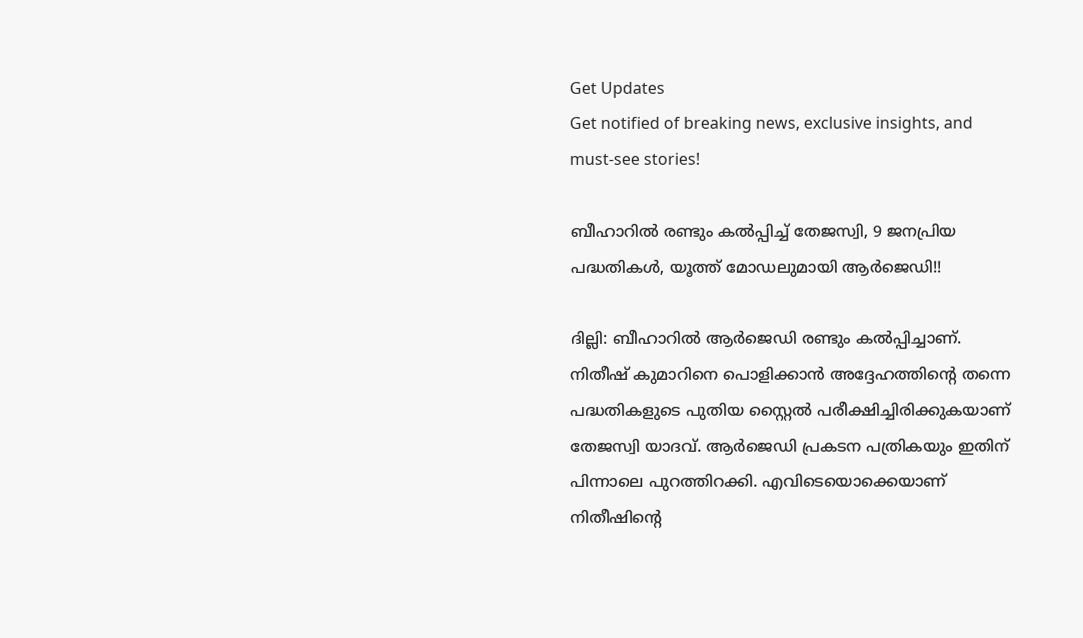Get Updates
Get notified of breaking news, exclusive insights, and must-see stories!

ബീഹാറില്‍ രണ്ടും കല്‍പ്പിച്ച് തേജസ്വി, 9 ജനപ്രിയ പദ്ധതികള്‍, യൂത്ത് മോഡലുമായി ആര്‍ജെഡി!!

ദില്ലി: ബീഹാറില്‍ ആര്‍ജെഡി രണ്ടും കല്‍പ്പിച്ചാണ്. നിതീഷ് കുമാറിനെ പൊളിക്കാന്‍ അദ്ദേഹത്തിന്റെ തന്നെ പദ്ധതികളുടെ പുതിയ സ്റ്റൈല്‍ പരീക്ഷിച്ചിരിക്കുകയാണ് തേജസ്വി യാദവ്. ആര്‍ജെഡി പ്രകടന പത്രികയും ഇതിന് പിന്നാലെ പുറത്തിറക്കി. എവിടെയൊക്കെയാണ് നിതീഷിന്റെ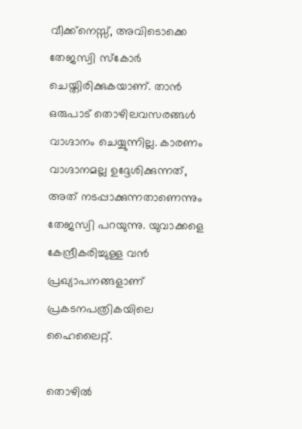വീക്ക്‌നെസ്സ്, അവിടൊക്കെ തേജസ്വി സ്‌കോര്‍ ചെയ്തിരിക്കുകയാണ്. താന്‍ ഒരുപാട് തൊഴിലവസരങ്ങള്‍ വാഗ്ദാനം ചെയ്യുന്നില്ല. കാരണം വാഗ്ദാനമല്ല ഉദ്ദേശിക്കുന്നത്, അത് നടപ്പാക്കുന്നതാണെന്നും തേജസ്വി പറയുന്നു. യുവാക്കളെ കേന്ദ്രീകരിച്ചുള്ള വന്‍ പ്രഖ്യാപനങ്ങളാണ് പ്രകടനപത്രികയിലെ ഹൈലൈറ്റ്.

തൊഴില്‍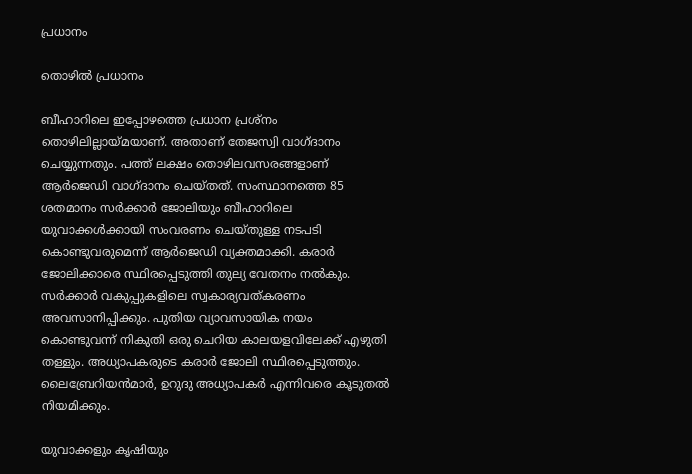പ്രധാനം

തൊഴില്‍ പ്രധാനം

ബീഹാറിലെ ഇപ്പോഴത്തെ പ്രധാന പ്രശ്‌നം തൊഴിലില്ലായ്മയാണ്. അതാണ് തേജസ്വി വാഗ്ദാനം ചെയ്യുന്നതും. പത്ത് ലക്ഷം തൊഴിലവസരങ്ങളാണ് ആര്‍ജെഡി വാഗ്ദാനം ചെയ്തത്. സംസ്ഥാനത്തെ 85 ശതമാനം സര്‍ക്കാര്‍ ജോലിയും ബീഹാറിലെ യുവാക്കള്‍ക്കായി സംവരണം ചെയ്തുള്ള നടപടി കൊണ്ടുവരുമെന്ന് ആര്‍ജെഡി വ്യക്തമാക്കി. കരാര്‍ ജോലിക്കാരെ സ്ഥിരപ്പെടുത്തി തുല്യ വേതനം നല്‍കും. സര്‍ക്കാര്‍ വകുപ്പുകളിലെ സ്വകാര്യവത്കരണം അവസാനിപ്പിക്കും. പുതിയ വ്യാവസായിക നയം കൊണ്ടുവന്ന് നികുതി ഒരു ചെറിയ കാലയളവിലേക്ക് എഴുതി തള്ളും. അധ്യാപകരുടെ കരാര്‍ ജോലി സ്ഥിരപ്പെടുത്തും. ലൈബ്രേറിയന്‍മാര്‍, ഉറുദു അധ്യാപകര്‍ എന്നിവരെ കൂടുതല്‍ നിയമിക്കും.

യുവാക്കളും കൃഷിയും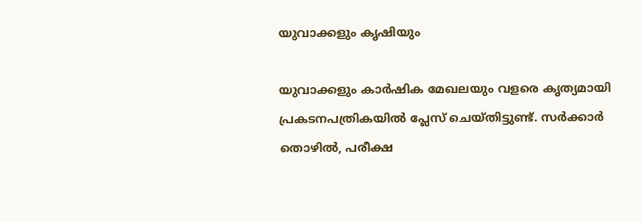യുവാക്കളും കൃഷിയും

യുവാക്കളും കാര്‍ഷിക മേഖലയും വളരെ കൃത്യമായി പ്രകടനപത്രികയില്‍ പ്ലേസ് ചെയ്തിട്ടുണ്ട്. സര്‍ക്കാര്‍ തൊഴില്‍, പരീക്ഷ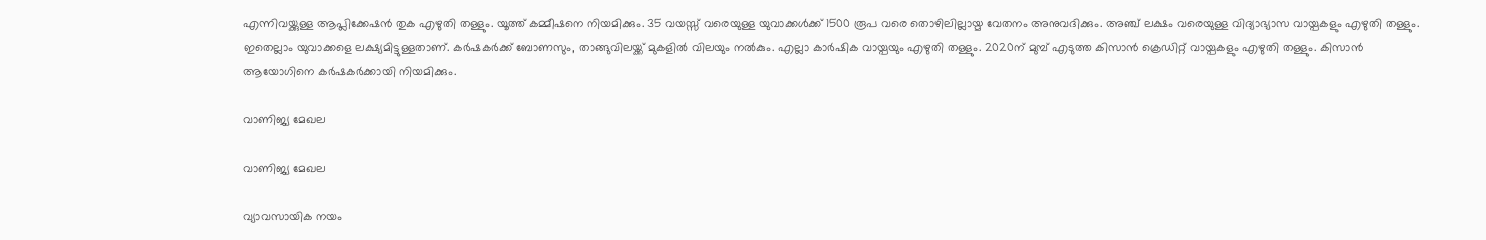എന്നിവയ്ക്കുള്ള ആപ്ലിക്കേഷന്‍ തുക എഴുതി തള്ളും. യൂത്ത് കമ്മീഷനെ നിയമിക്കും. 35 വയസ്സ് വരെയുള്ള യുവാക്കള്‍ക്ക് 1500 രൂപ വരെ തൊഴിലില്ലായ്മ വേതനം അനുവദിക്കും. അഞ്ച് ലക്ഷം വരെയുള്ള വിദ്യാഭ്യാസ വായ്പകളും എഴുതി തള്ളും. ഇതെല്ലാം യുവാക്കളെ ലക്ഷ്യമിട്ടുള്ളതാണ്. കര്‍ഷകര്‍ക്ക് ബോണസും, താങ്ങുവിലയ്ക്ക് മുകളില്‍ വിലയും നല്‍കും. എല്ലാ കാര്‍ഷിക വായ്പയും എഴുതി തള്ളും. 2020ന് മുമ്പ് എടുത്ത കിസാന്‍ ക്രെഡിറ്റ് വായ്പകളും എഴുതി തള്ളും. കിസാന്‍ ആയോഗിനെ കര്‍ഷകര്‍ക്കായി നിയമിക്കും.

വാണിജ്യ മേഖല

വാണിജ്യ മേഖല

വ്യാവസായിക നയം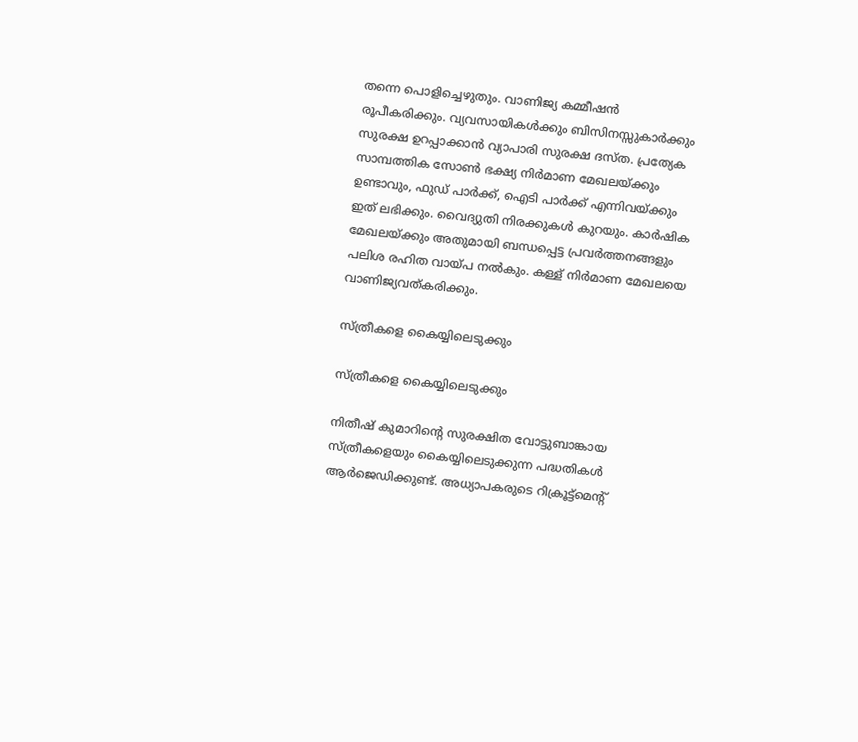തന്നെ പൊളിച്ചെഴുതും. വാണിജ്യ കമ്മീഷന്‍ രൂപീകരിക്കും. വ്യവസായികള്‍ക്കും ബിസിനസ്സുകാര്‍ക്കും സുരക്ഷ ഉറപ്പാക്കാന്‍ വ്യാപാരി സുരക്ഷ ദസ്ത. പ്രത്യേക സാമ്പത്തിക സോണ്‍ ഭക്ഷ്യ നിര്‍മാണ മേഖലയ്ക്കും ഉണ്ടാവും, ഫുഡ് പാര്‍ക്ക്, ഐടി പാര്‍ക്ക് എന്നിവയ്ക്കും ഇത് ലഭിക്കും. വൈദ്യുതി നിരക്കുകള്‍ കുറയും. കാര്‍ഷിക മേഖലയ്ക്കും അതുമായി ബന്ധപ്പെട്ട പ്രവര്‍ത്തനങ്ങളും പലിശ രഹിത വായ്പ നല്‍കും. കള്ള് നിര്‍മാണ മേഖലയെ വാണിജ്യവത്കരിക്കും.

സ്ത്രീകളെ കൈയ്യിലെടുക്കും

സ്ത്രീകളെ കൈയ്യിലെടുക്കും

നിതീഷ് കുമാറിന്റെ സുരക്ഷിത വോട്ടുബാങ്കായ സ്ത്രീകളെയും കൈയ്യിലെടുക്കുന്ന പദ്ധതികള്‍ ആര്‍ജെഡിക്കുണ്ട്. അധ്യാപകരുടെ റിക്രൂട്ട്‌മെന്റ്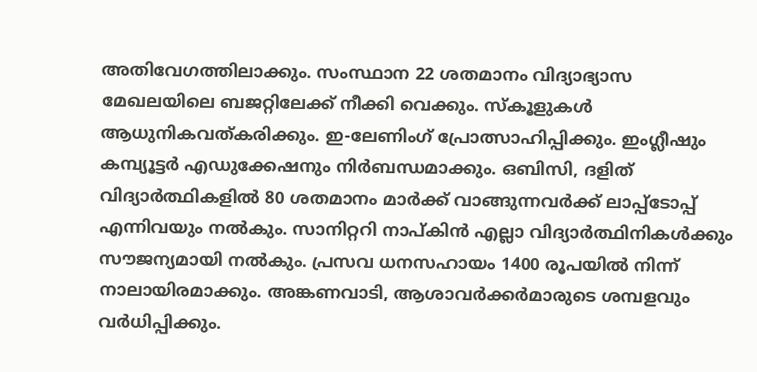അതിവേഗത്തിലാക്കും. സംസ്ഥാന 22 ശതമാനം വിദ്യാഭ്യാസ മേഖലയിലെ ബജറ്റിലേക്ക് നീക്കി വെക്കും. സ്‌കൂളുകള്‍ ആധുനികവത്കരിക്കും. ഇ-ലേണിംഗ് പ്രോത്സാഹിപ്പിക്കും. ഇംഗ്ലീഷും കമ്പ്യൂട്ടര്‍ എഡുക്കേഷനും നിര്‍ബന്ധമാക്കും. ഒബിസി, ദളിത് വിദ്യാര്‍ത്ഥികളില്‍ 80 ശതമാനം മാര്‍ക്ക് വാങ്ങുന്നവര്‍ക്ക് ലാപ്പ്‌ടോപ്പ് എന്നിവയും നല്‍കും. സാനിറ്ററി നാപ്കിന്‍ എല്ലാ വിദ്യാര്‍ത്ഥിനികള്‍ക്കും സൗജന്യമായി നല്‍കും. പ്രസവ ധനസഹായം 1400 രൂപയില്‍ നിന്ന് നാലായിരമാക്കും. അങ്കണവാടി, ആശാവര്‍ക്കര്‍മാരുടെ ശമ്പളവും വര്‍ധിപ്പിക്കും.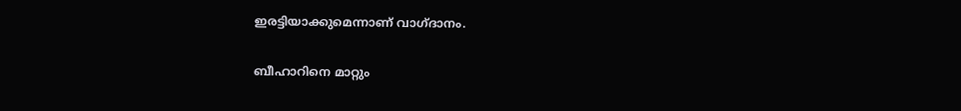ഇരട്ടിയാക്കുമെന്നാണ് വാഗ്ദാനം.

ബീഹാറിനെ മാറ്റും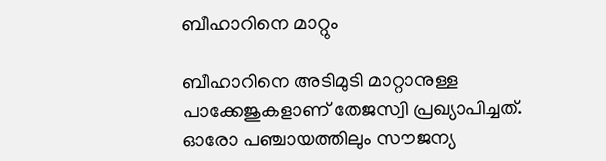ബീഹാറിനെ മാറ്റും

ബീഹാറിനെ അടിമുടി മാറ്റാനുള്ള പാക്കേജുകളാണ് തേജസ്വി പ്രഖ്യാപിച്ചത്. ഓരോ പഞ്ചായത്തിലും സൗജന്യ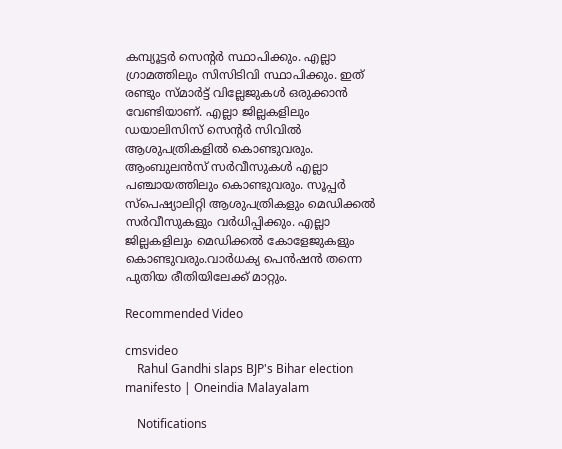കമ്പ്യൂട്ടര്‍ സെന്റര്‍ സ്ഥാപിക്കും. എല്ലാ ഗ്രാമത്തിലും സിസിടിവി സ്ഥാപിക്കും. ഇത് രണ്ടും സ്മാര്‍ട്ട് വില്ലേജുകള്‍ ഒരുക്കാന്‍ വേണ്ടിയാണ്. എല്ലാ ജില്ലകളിലും ഡയാലിസിസ് സെന്റര്‍ സിവില്‍ ആശുപത്രികളില്‍ കൊണ്ടുവരും. ആംബുലന്‍സ് സര്‍വീസുകള്‍ എല്ലാ പഞ്ചായത്തിലും കൊണ്ടുവരും. സൂപ്പര്‍ സ്‌പെഷ്യാലിറ്റി ആശുപത്രികളും മെഡിക്കല്‍ സര്‍വീസുകളും വര്‍ധിപ്പിക്കും. എല്ലാ ജില്ലകളിലും മെഡിക്കല്‍ കോളേജുകളും കൊണ്ടുവരും.വാര്‍ധക്യ പെന്‍ഷന്‍ തന്നെ പുതിയ രീതിയിലേക്ക് മാറ്റും.

Recommended Video

cmsvideo
    Rahul Gandhi slaps BJP's Bihar election manifesto | Oneindia Malayalam

    Notifications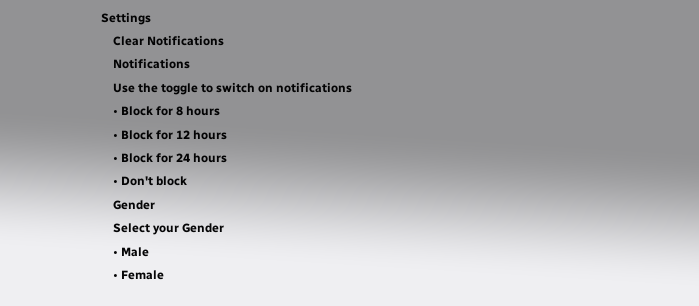Settings
    Clear Notifications
    Notifications
    Use the toggle to switch on notifications
    • Block for 8 hours
    • Block for 12 hours
    • Block for 24 hours
    • Don't block
    Gender
    Select your Gender
    • Male
    • Female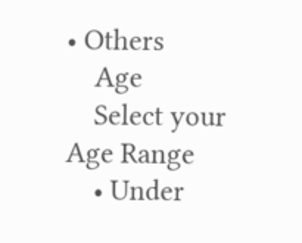• Others
    Age
    Select your Age Range
    • Under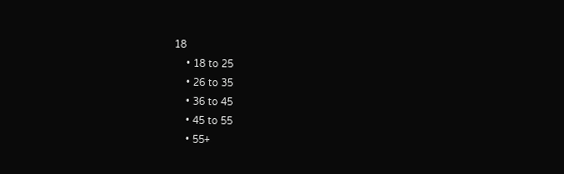18
    • 18 to 25
    • 26 to 35
    • 36 to 45
    • 45 to 55
    • 55+